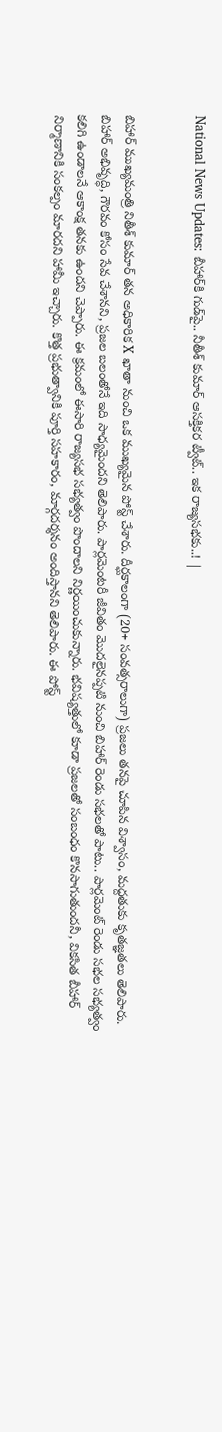National News Updates: బీహార్‌కి గుడ్‌పై.. నీతీశ్ కుమార్ ఆసక్తికర ట్వీట్.. ఇక రాజ్యసభకు..! |


బిహార్ ముఖ్యమంత్రి నితీశ్ కుమార్ తన అధికారిక X ఖాతా నుంచి ఒక ముఖ్యమైన పోస్ట్ చేశారు. దీర్ఘకాలంగా (20+ సంవత్సరాలుగా) ప్రజలు తనపై చూపిన విశ్వాసం, మద్దతుకు కృతజ్ఞతలు తెలిపారు. బిహార్ అభివృద్ధి, గౌరవం కోసం సేవ చేశానని, ప్రజల బలంతోనే ఇది సాధ్యమైందని తెలిపారు. పార్లమెంటరీ జీవితం మొదలైనప్పటి నుంచి బిహార్ రెండు సభలతో పాటు.. పార్లమెంట్ రెండు సభల సభ్యత్వం కలిగి ఉండాలనే ఆకాంక్ష తనకు ఉందని చెప్పారు. ఈ క్రమంలో ఈసారి రాజ్యసభ సభ్యత్వం పొందాలని నిర్ణయించుకున్నారు. భవిష్యత్తులో కూడా ప్రజలతో సంబంధం కొనసాగుతుందనీ, వికసిత బీహార్ నిర్మాణానికి సంకల్పం మారదని హామీ ఇచ్చారు. కొత్త ప్రభుత్వానికి పూర్తి సహకారం, మార్గదర్శనం అందిస్తానని తెలిపారు. ఈ పోస్ట్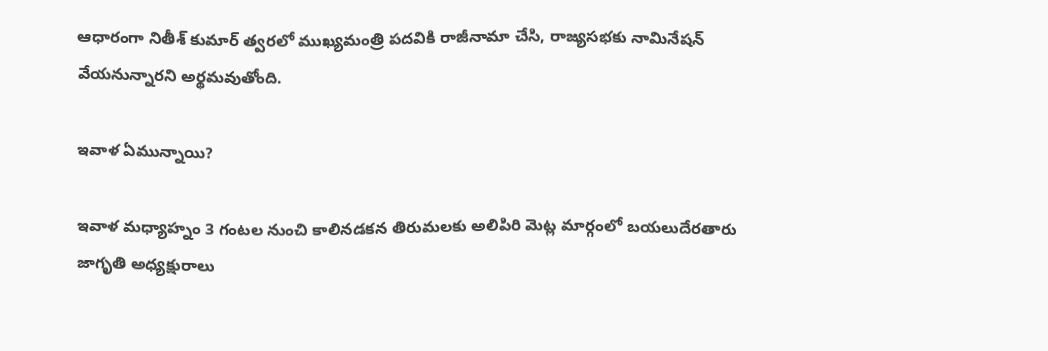ఆధారంగా నితీశ్ కుమార్ త్వరలో ముఖ్యమంత్రి పదవికి రాజీనామా చేసి, రాజ్యసభకు నామినేషన్ వేయనున్నారని అర్థమవుతోంది.

ఇవాళ ఏమున్నాయి?

ఇవాళ మధ్యాహ్నం 3 గంటల నుంచి కాలినడకన తిరుమలకు అలిపిరి మెట్ల మార్గంలో బయలుదేరతారు జాగృతి అధ్యక్షురాలు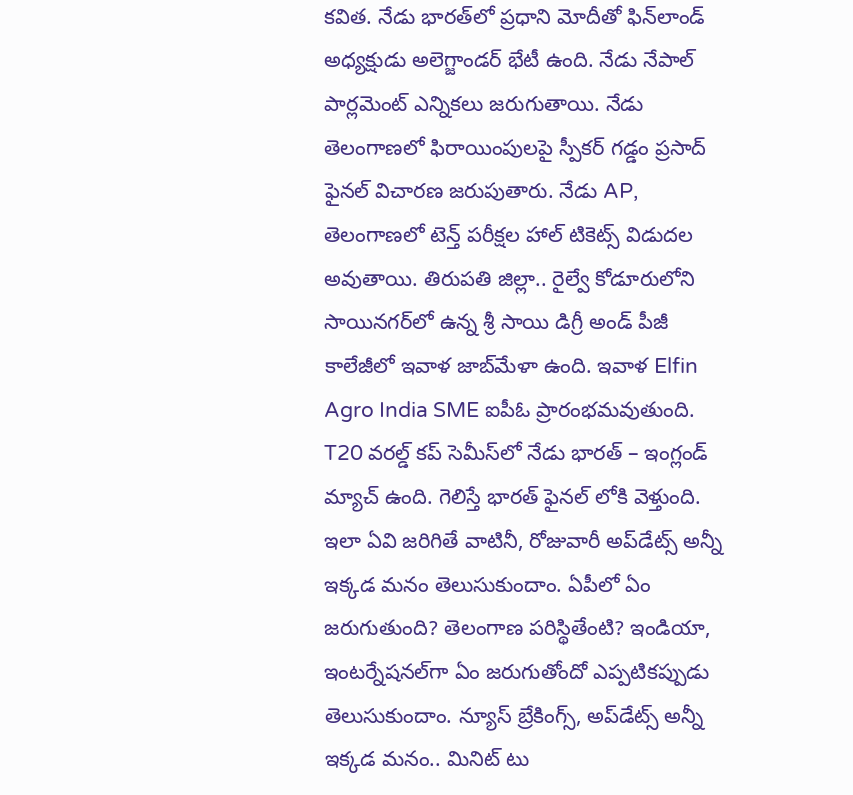కవిత. నేడు భారత్‌లో ప్రధాని మోదీతో ఫిన్‌లాండ్ అధ్యక్షుడు అలెగ్జాండర్ భేటీ ఉంది. నేడు నేపాల్ పార్లమెంట్ ఎన్నికలు జరుగుతాయి. నేడు తెలంగాణలో ఫిరాయింపులపై స్పీకర్ గడ్డం ప్రసాద్ ఫైనల్ విచారణ జరుపుతారు. నేడు AP, తెలంగాణలో టెన్త్ పరీక్షల హాల్ టికెట్స్ విడుదల అవుతాయి. తిరుపతి జిల్లా.. రైల్వే కోడూరులోని సాయినగర్‌లో ఉన్న శ్రీ సాయి డిగ్రీ అండ్ పీజీ కాలేజీలో ఇవాళ జాబ్‌మేళా ఉంది. ఇవాళ Elfin Agro India SME ఐపీఓ ప్రారంభమవుతుంది. T20 వరల్డ్ కప్ సెమీస్‌లో నేడు భారత్ – ఇంగ్లండ్ మ్యాచ్ ఉంది. గెలిస్తే భారత్ ఫైనల్ లోకి వెళ్తుంది. ఇలా ఏవి జరిగితే వాటినీ, రోజువారీ అప్‌డేట్స్ అన్నీ ఇక్కడ మనం తెలుసుకుందాం. ఏపీలో ఏం జరుగుతుంది? తెలంగాణ పరిస్థితేంటి? ఇండియా, ఇంటర్నేషనల్‌గా ఏం జరుగుతోందో ఎప్పటికప్పుడు తెలుసుకుందాం. న్యూస్ బ్రేకింగ్స్, అప్‌డేట్స్ అన్నీ ఇక్కడ మనం.. మినిట్ టు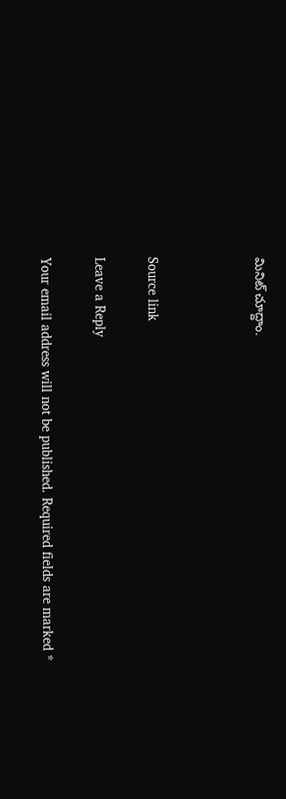మినిట్ చూద్దాం.



Source link

Leave a Reply

Your email address will not be published. Required fields are marked *